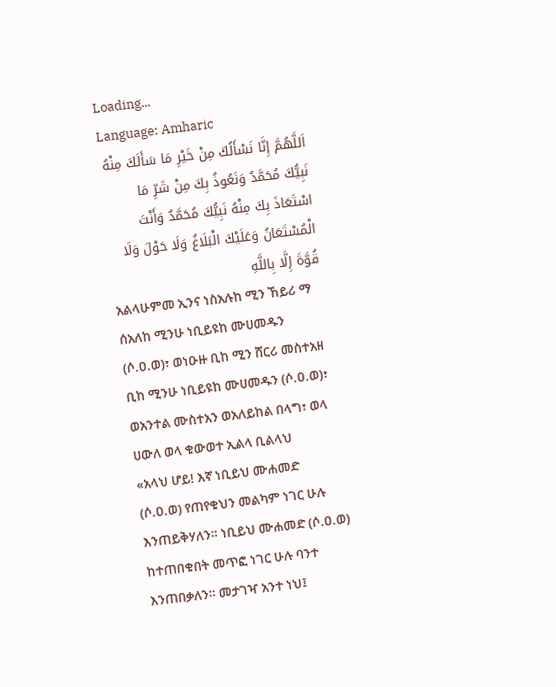Loading...
Language: Amharic
اَللَّهُمَّ إِنَّا نَسْأَلُكَ مِنْ خَيْرِ مَا سَأَلَكَ مِنْهُ نَبِيُّكَ مُحَمَّدٌ وَنَعُوذُ بِكَ مِنْ شَرِّ مَا اسْتَعَاذَ بِكَ مِنْهُ نَبِيُّكَ مُحَمَّدٌ وَأَنْتَ الْمُسْتَعَانُ وَعَلَيْكَ الْبَلَاغُ وَلَا حَوْلَ وَلَا قُوَّةَ إِلَّا بِاللَّهِ
አልላሁምመ ኢንና ነስአሉከ ሚን ኸይሪ ማ ሰአለከ ሚንሁ ነቢይዩከ ሙሀመዱን (ሶ.ዐ.ወ)፣ ወነዑዙ ቢከ ሚን ሸርሪ መስተአዘ ቢከ ሚንሁ ነቢይዩከ ሙሀመዱን (ሶ.ዐ.ወ)፣ ወአንተል ሙስተአን ወአለይከል በላግ፣ ወላ ሀውለ ወላ ቁውወተ ኢልላ ቢልላህ
«አላህ ሆይ! እኛ ነቢይህ ሙሐመድ (ሶ.ዐ.ወ) የጠየቁህን መልካም ነገር ሁሉ እንጠይቅሃለን። ነቢይህ ሙሐመድ (ሶ.ዐ.ወ) ከተጠበቁበት መጥፎ ነገር ሁሉ ባንተ እንጠበቃለን። መታገዣ አንተ ነህ፤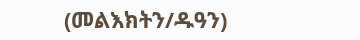(መልእክትን/ዱዓን)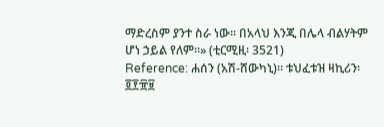ማድረስም ያንተ ስራ ነው። በአላህ እንጂ በሌላ ብልሃትም ሆነ ኃይል የለም።» (ቲርሚዚ፡ 3521)
Reference: ሐሰን (አሽ-ሸውካኒ)። ቱህፈቱዝ ዛኪሪን፡ ፬፻፹፱